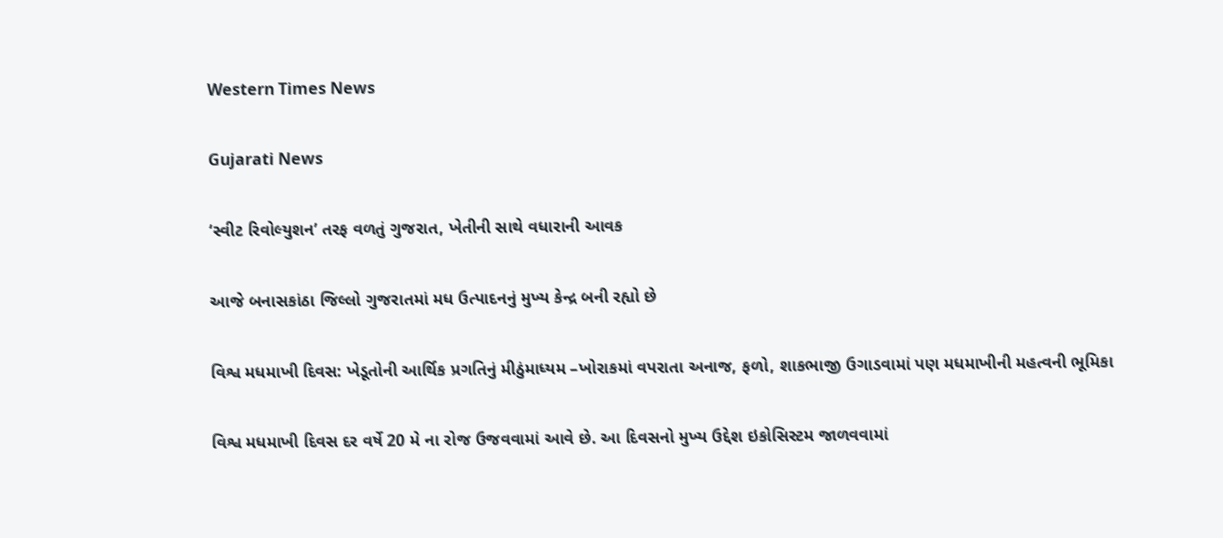Western Times News

Gujarati News

‘સ્વીટ રિવોલ્યુશન’ તરફ વળતું ગુજરાત, ખેતીની સાથે વધારાની આવક

આજે બનાસકાંઠા જિલ્લો ગુજરાતમાં મધ ઉત્પાદનનું મુખ્ય કેન્દ્ર બની રહ્યો છે

વિશ્વ મધમાખી દિવસ: ખેડૂતોની આર્થિક પ્રગતિનું મીઠુંમાધ્યમ –ખોરાકમાં વપરાતા અનાજ, ફળો, શાકભાજી ઉગાડવામાં પણ મધમાખીની મહત્વની ભૂમિકા

વિશ્વ મધમાખી દિવસ દર વર્ષે 20 મે ના રોજ ઉજવવામાં આવે છે. આ દિવસનો મુખ્ય ઉદ્દેશ ઇકોસિસ્ટમ જાળવવામાં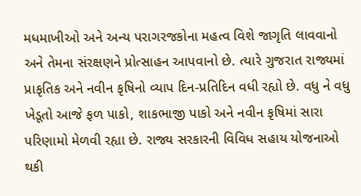મધમાખીઓ અને અન્ય પરાગરજકોના મહત્વ વિશે જાગૃતિ લાવવાનો અને તેમના સંરક્ષણને પ્રોત્સાહન આપવાનો છે. ત્યારે ગુજરાત રાજ્યમાં પ્રાકૃતિક અને નવીન કૃષિનો વ્યાપ દિન-પ્રતિદિન વધી રહ્યો છે. વધુ ને વધુ ખેડૂતો આજે ફળ પાકો, શાકભાજી પાકો અને નવીન કૃષિમાં સારા પરિણામો મેળવી રહ્યા છે. રાજ્ય સરકારની વિવિધ સહાય યોજનાઓ થકી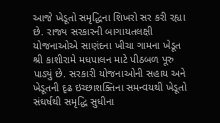આજે ખેડૂતો સમૃદ્ધિના શિખરો સર કરી રહ્યા છે. રાજ્ય સરકારની બાગાયતલક્ષી યોજનાઓએ સાણંદના ખીચા ગામના ખેડૂત શ્રી કાશીરામે મધપાલન માટે પીઠબળ પૂરુ પાડ્યું છે. સરકારી યોજનાઓની સહાય અને ખેડૂતની દૃઢ ઇચ્છાશક્તિના સમન્વયથી ખેડૂતો સંઘર્ષથી સમૃદ્ધિ સુધીના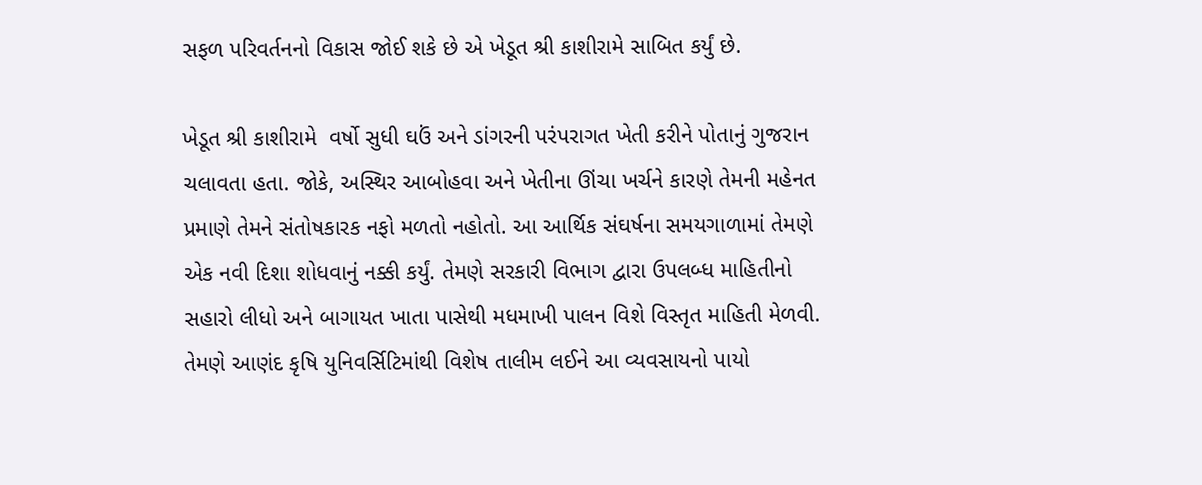સફળ પરિવર્તનનો વિકાસ જોઈ શકે છે એ ખેડૂત શ્રી કાશીરામે સાબિત કર્યું છે.

ખેડૂત શ્રી કાશીરામે  વર્ષો સુધી ઘઉં અને ડાંગરની પરંપરાગત ખેતી કરીને પોતાનું ગુજરાન ચલાવતા હતા. જોકે, અસ્થિર આબોહવા અને ખેતીના ઊંચા ખર્ચને કારણે તેમની મહેનત પ્રમાણે તેમને સંતોષકારક નફો મળતો નહોતો. આ આર્થિક સંઘર્ષના સમયગાળામાં તેમણે એક નવી દિશા શોધવાનું નક્કી કર્યું. તેમણે સરકારી વિભાગ દ્વારા ઉપલબ્ધ માહિતીનો સહારો લીધો અને બાગાયત ખાતા પાસેથી મધમાખી પાલન વિશે વિસ્તૃત માહિતી મેળવી. તેમણે આણંદ કૃષિ યુનિવર્સિટિમાંથી વિશેષ તાલીમ લઈને આ વ્યવસાયનો પાયો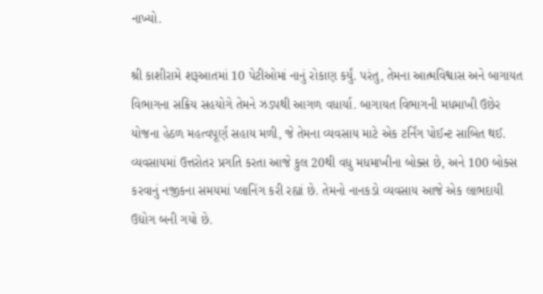નાખ્યો.

શ્રી કાશીરામે શરૂઆતમાં 10 પેટીઓમાં નાનું રોકાણ કર્યું. પરંતુ, તેમના આત્મવિશ્વાસ અને બાગાયત વિભાગના સક્રિય સહયોગે તેમને ઝડપથી આગળ વધાર્યા. બાગાયત વિભાગની મધમાખી ઉછેર યોજના હેઠળ મહત્વપૂર્ણ સહાય મળી, જે તેમના વ્યવસાય માટે એક ટર્નિંગ પોઈન્ટ સાબિત થઈ. વ્યવસાયમાં ઉત્તરોતર પ્રગતિ કરતા આજે કુલ 20થી વધુ મધમાખીના બોક્સ છે, અને 100 બોક્સ કરવાનું નજીકના સમયમાં પ્લાનિંગ કરી રહ્યાં છે. તેમનો નાનકડો વ્યવસાય આજે એક લાભદાયી ઉદ્યોગ બની ગયો છે.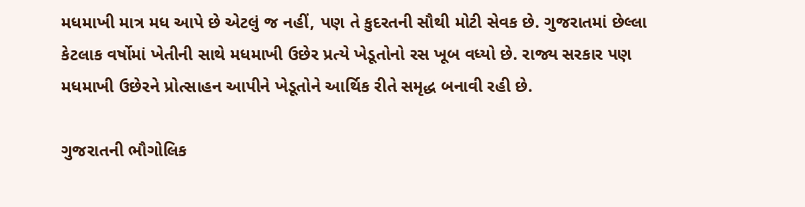મધમાખી માત્ર મધ આપે છે એટલું જ નહીં, પણ તે કુદરતની સૌથી મોટી સેવક છે. ગુજરાતમાં છેલ્લા કેટલાક વર્ષોમાં ખેતીની સાથે મધમાખી ઉછેર પ્રત્યે ખેડૂતોનો રસ ખૂબ વધ્યો છે. રાજ્ય સરકાર પણ મધમાખી ઉછેરને પ્રોત્સાહન આપીને ખેડૂતોને આર્થિક રીતે સમૃદ્ધ બનાવી રહી છે.

ગુજરાતની ભૌગોલિક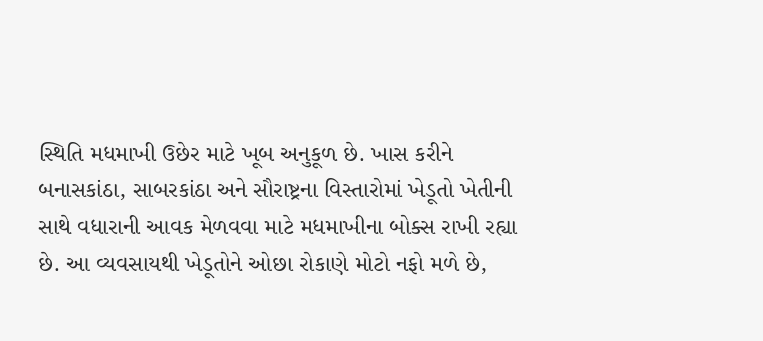સ્થિતિ મધમાખી ઉછેર માટે ખૂબ અનુકૂળ છે. ખાસ કરીને બનાસકાંઠા, સાબરકાંઠા અને સૌરાષ્ટ્રના વિસ્તારોમાં ખેડૂતો ખેતીની સાથે વધારાની આવક મેળવવા માટે મધમાખીના બોક્સ રાખી રહ્યા છે. આ વ્યવસાયથી ખેડૂતોને ઓછા રોકાણે મોટો નફો મળે છે,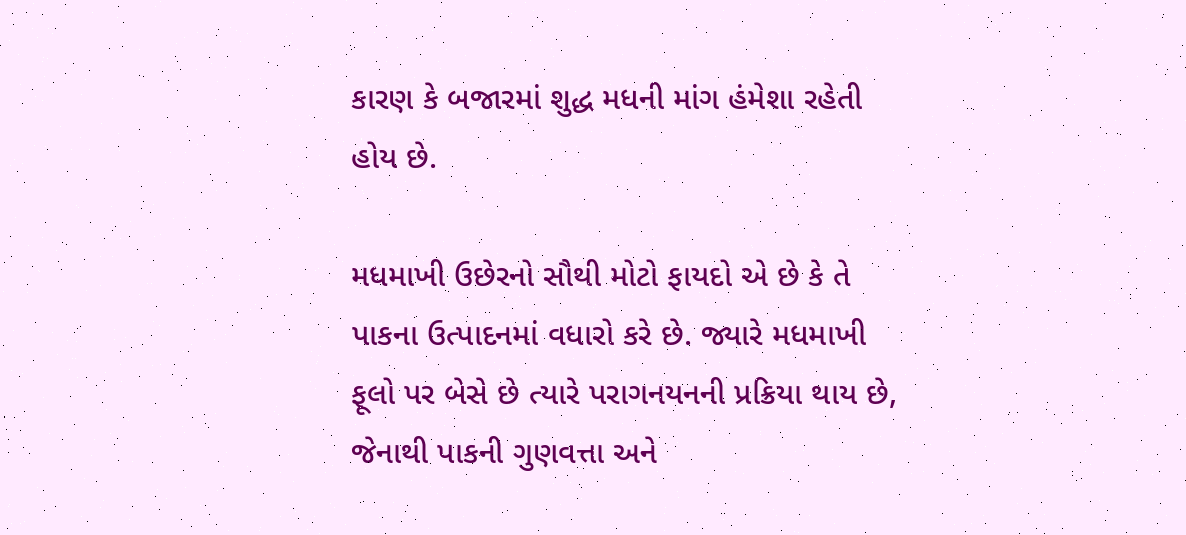કારણ કે બજારમાં શુદ્ધ મધની માંગ હંમેશા રહેતી હોય છે.

મધમાખી ઉછેરનો સૌથી મોટો ફાયદો એ છે કે તે પાકના ઉત્પાદનમાં વધારો કરે છે. જ્યારે મધમાખી ફૂલો પર બેસે છે ત્યારે પરાગનયનની પ્રક્રિયા થાય છે, જેનાથી પાકની ગુણવત્તા અને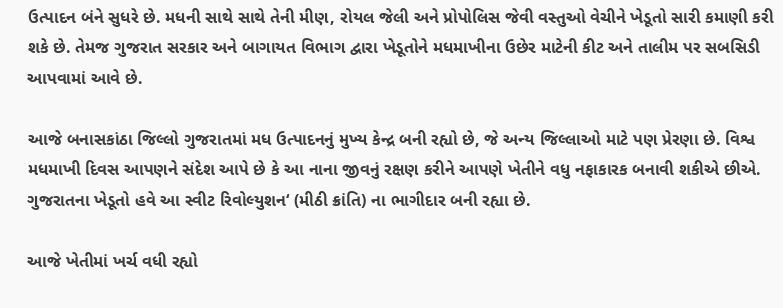ઉત્પાદન બંને સુધરે છે. મધની સાથે સાથે તેની મીણ, રોયલ જેલી અને પ્રોપોલિસ જેવી વસ્તુઓ વેચીને ખેડૂતો સારી કમાણી કરી શકે છે. તેમજ ગુજરાત સરકાર અને બાગાયત વિભાગ દ્વારા ખેડૂતોને મધમાખીના ઉછેર માટેની કીટ અને તાલીમ પર સબસિડી આપવામાં આવે છે.

આજે બનાસકાંઠા જિલ્લો ગુજરાતમાં મધ ઉત્પાદનનું મુખ્ય કેન્દ્ર બની રહ્યો છે, જે અન્ય જિલ્લાઓ માટે પણ પ્રેરણા છે. વિશ્વ મધમાખી દિવસ આપણને સંદેશ આપે છે કે આ નાના જીવનું રક્ષણ કરીને આપણે ખેતીને વધુ નફાકારક બનાવી શકીએ છીએ. ગુજરાતના ખેડૂતો હવે આ સ્વીટ રિવોલ્યુશન‘ (મીઠી ક્રાંતિ) ના ભાગીદાર બની રહ્યા છે.

આજે ખેતીમાં ખર્ચ વધી રહ્યો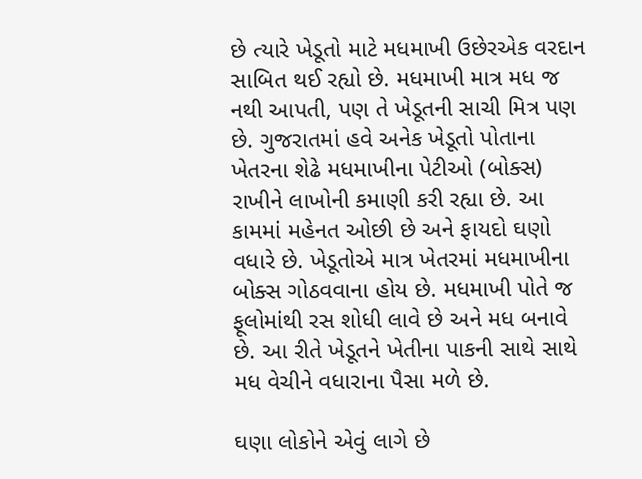છે ત્યારે ખેડૂતો માટે મધમાખી ઉછેરએક વરદાન સાબિત થઈ રહ્યો છે. મધમાખી માત્ર મધ જ નથી આપતી, પણ તે ખેડૂતની સાચી મિત્ર પણ છે. ગુજરાતમાં હવે અનેક ખેડૂતો પોતાના ખેતરના શેઢે મધમાખીના પેટીઓ (બોક્સ) રાખીને લાખોની કમાણી કરી રહ્યા છે. આ કામમાં મહેનત ઓછી છે અને ફાયદો ઘણો વધારે છે. ખેડૂતોએ માત્ર ખેતરમાં મધમાખીના બોક્સ ગોઠવવાના હોય છે. મધમાખી પોતે જ ફૂલોમાંથી રસ શોધી લાવે છે અને મધ બનાવે છે. આ રીતે ખેડૂતને ખેતીના પાકની સાથે સાથે મધ વેચીને વધારાના પૈસા મળે છે.

ઘણા લોકોને એવું લાગે છે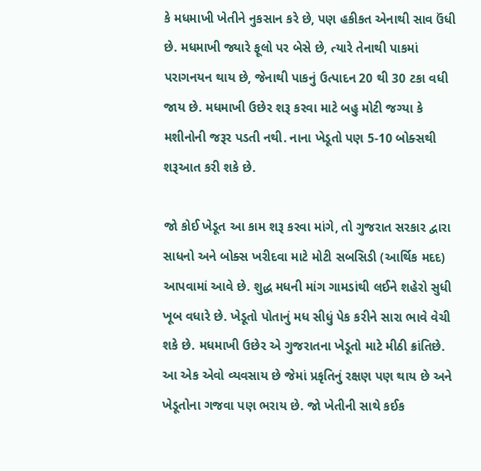કે મધમાખી ખેતીને નુકસાન કરે છે, પણ હકીકત એનાથી સાવ ઉંધી છે. મધમાખી જ્યારે ફૂલો પર બેસે છે, ત્યારે તેનાથી પાકમાં પરાગનયન થાય છે, જેનાથી પાકનું ઉત્પાદન 20 થી 30 ટકા વધી જાય છે. મધમાખી ઉછેર શરૂ કરવા માટે બહુ મોટી જગ્યા કે મશીનોની જરૂર પડતી નથી. નાના ખેડૂતો પણ 5-10 બોક્સથી શરૂઆત કરી શકે છે.

જો કોઈ ખેડૂત આ કામ શરૂ કરવા માંગે, તો ગુજરાત સરકાર દ્વારા સાધનો અને બોક્સ ખરીદવા માટે મોટી સબસિડી (આર્થિક મદદ) આપવામાં આવે છે. શુદ્ધ મધની માંગ ગામડાંથી લઈને શહેરો સુધી ખૂબ વધારે છે. ખેડૂતો પોતાનું મધ સીધું પેક કરીને સારા ભાવે વેચી શકે છે. મધમાખી ઉછેર એ ગુજરાતના ખેડૂતો માટે મીઠી ક્રાંતિછે. આ એક એવો વ્યવસાય છે જેમાં પ્રકૃતિનું રક્ષણ પણ થાય છે અને ખેડૂતોના ગજવા પણ ભરાય છે. જો ખેતીની સાથે કઈક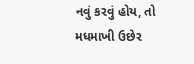નવું કરવું હોય, તો મધમાખી ઉછેર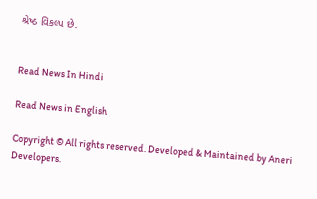શ્રેષ્ઠ વિકલ્પ છે.


Read News In Hindi

Read News in English

Copyright © All rights reserved. Developed & Maintained by Aneri Developers.